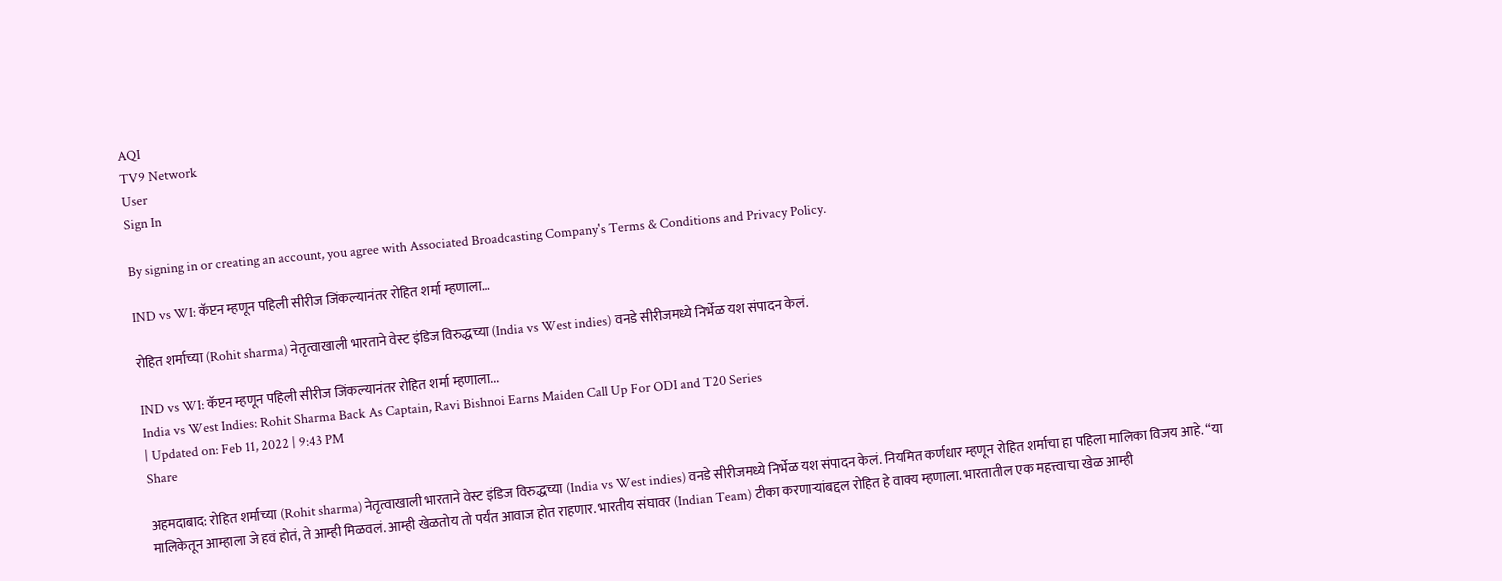AQI
TV9 Network
User
Sign In

By signing in or creating an account, you agree with Associated Broadcasting Company's Terms & Conditions and Privacy Policy.

IND vs WI: कॅप्टन म्हणून पहिली सीरीज जिंकल्यानंतर रोहित शर्मा म्हणाला…

रोहित शर्माच्या (Rohit sharma) नेतृत्वाखाली भारताने वेस्ट इंडिज विरुद्धच्या (India vs West indies) वनडे सीरीजमध्ये निर्भेळ यश संपादन केलं.

IND vs WI: कॅप्टन म्हणून पहिली सीरीज जिंकल्यानंतर रोहित शर्मा म्हणाला...
India vs West Indies: Rohit Sharma Back As Captain, Ravi Bishnoi Earns Maiden Call Up For ODI and T20 Series
| Updated on: Feb 11, 2022 | 9:43 PM
Share

अहमदाबाद: रोहित शर्माच्या (Rohit sharma) नेतृत्वाखाली भारताने वेस्ट इंडिज विरुद्धच्या (India vs West indies) वनडे सीरीजमध्ये निर्भेळ यश संपादन केलं. नियमित कर्णधार म्हणून रोहित शर्माचा हा पहिला मालिका विजय आहे. “या मालिकेतून आम्हाला जे हवं होतं, ते आम्ही मिळवलं. आम्ही खेळतोय तो पर्यंत आवाज होत राहणार. भारतीय संघावर (Indian Team) टीका करणाऱ्यांबद्दल रोहित हे वाक्य म्हणाला. भारतातील एक महत्त्वाचा खेळ आम्ही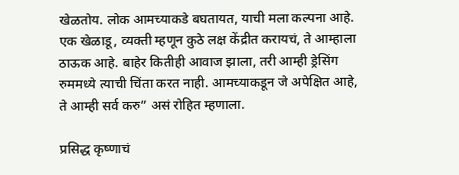खेळतोय. लोक आमच्याकडे बघतायत, याची मला कल्पना आहे. एक खेळाडू, व्यक्ती म्हणून कुठे लक्ष केंद्रीत करायचं, ते आम्हाला ठाऊक आहे. बाहेर कितीही आवाज झाला, तरी आम्ही ड्रेसिंग रुममध्ये त्याची चिंता करत नाही. आमच्याकडून जे अपेक्षित आहे, ते आम्ही सर्व करु” असं रोहित म्हणाला.

प्रसिद्ध कृष्णाचं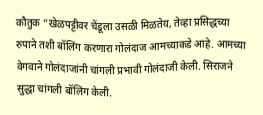कौतुक “खेळपट्टीवर चेंडूला उसळी मिळतेय, तेव्हा प्रसिद्धच्या रुपाने तशी बॉलिंग करणारा गोलंदाज आमच्याकडे आहे. आमच्या वेगवाने गोलंदाजांनी चांगली प्रभावी गोलंदाजी केली. सिराजने सुद्धा चांगली बॉलिंग केली.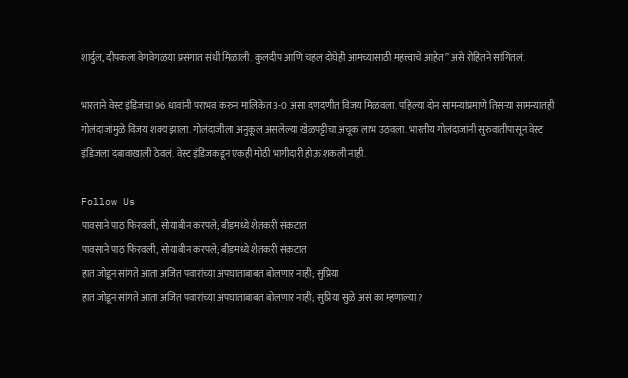शार्दुल, दीपकला वेगवेगळया प्रसंगात संधी मिळाली. कुलदीप आणि चहल दोघेही आमच्यासाठी महत्त्वाचे आहेत” असे रोहितने सांगितलं.

भारताने वेस्ट इंडिजचा 96 धावांनी पराभव करुन मालिकेत 3-0 असा दणदणीत विजय मिळवला. पहिल्या दोन सामन्यांप्रमाणे तिसऱ्या सामन्यातही गोलंदाजांमुळे विजय शक्य झाला. गोलंदाजीला अनुकूल असलेल्या खेळपट्टीचा अचूक लाभ उठवला. भारतीय गोलंदाजांनी सुरुवातीपासून वेस्ट इंडिजला दबावाखाली ठेवलं. वेस्ट इंडिजकडून एकही मोठी भागीदारी होऊ शकली नाही.

Follow Us
पावसाने पाठ फिरवली, सोयाबीन करपले; बीडमध्ये शेतकरी संकटात
पावसाने पाठ फिरवली, सोयाबीन करपले; बीडमध्ये शेतकरी संकटात
हात जोडून सांगते आता अजित पवारांच्या अपघाताबाबत बोलणार नाही; सुप्रिया
हात जोडून सांगते आता अजित पवारांच्या अपघाताबाबत बोलणार नाही; सुप्रिया सुळे असं का म्हणाल्या?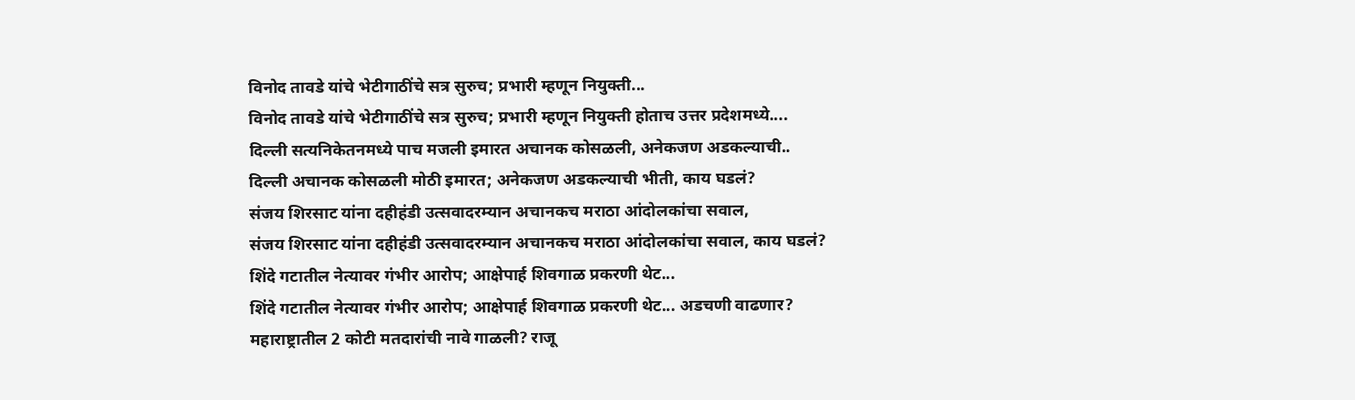विनोद तावडे यांचे भेटीगाठींचे सत्र सुरुच; प्रभारी म्हणून नियुक्ती...
विनोद तावडे यांचे भेटीगाठींचे सत्र सुरुच; प्रभारी म्हणून नियुक्ती होताच उत्तर प्रदेशमध्ये....
दिल्ली सत्यनिकेतनमध्ये पाच मजली इमारत अचानक कोसळली, अनेकजण अडकल्याची..
दिल्ली अचानक कोसळली मोठी इमारत; अनेकजण अडकल्याची भीती, काय घडलं?
संजय शिरसाट यांना दहीहंडी उत्सवादरम्यान अचानकच मराठा आंदोलकांचा सवाल,
संजय शिरसाट यांना दहीहंडी उत्सवादरम्यान अचानकच मराठा आंदोलकांचा सवाल, काय घडलं?
शिंदे गटातील नेत्यावर गंभीर आरोप; आक्षेपार्ह शिवगाळ प्रकरणी थेट...
शिंदे गटातील नेत्यावर गंभीर आरोप; आक्षेपार्ह शिवगाळ प्रकरणी थेट... अडचणी वाढणार?
महाराष्ट्रातील 2 कोटी मतदारांची नावे गाळली? राजू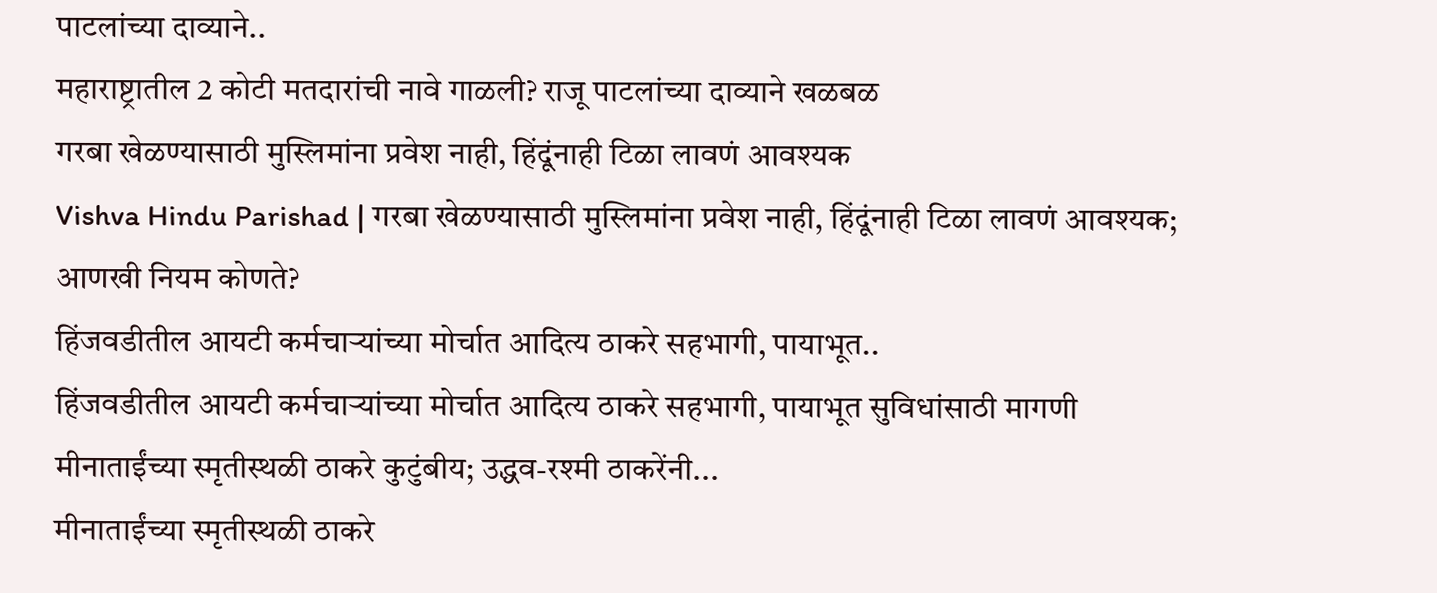पाटलांच्या दाव्याने..
महाराष्ट्रातील 2 कोटी मतदारांची नावे गाळली? राजू पाटलांच्या दाव्याने खळबळ
गरबा खेळण्यासाठी मुस्लिमांना प्रवेश नाही, हिंदूंनाही टिळा लावणं आवश्यक
Vishva Hindu Parishad | गरबा खेळण्यासाठी मुस्लिमांना प्रवेश नाही, हिंदूंनाही टिळा लावणं आवश्यक; आणखी नियम कोणते?
हिंजवडीतील आयटी कर्मचाऱ्यांच्या मोर्चात आदित्य ठाकरे सहभागी, पायाभूत..
हिंजवडीतील आयटी कर्मचाऱ्यांच्या मोर्चात आदित्य ठाकरे सहभागी, पायाभूत सुविधांसाठी मागणी
मीनाताईंच्या स्मृतीस्थळी ठाकरे कुटुंबीय; उद्धव-रश्मी ठाकरेंनी...
मीनाताईंच्या स्मृतीस्थळी ठाकरे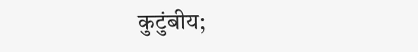कुटुंबीय;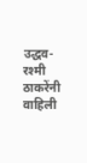उद्धव-रश्मी ठाकरेंनी वाहिली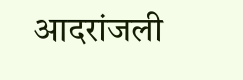आदरांजली